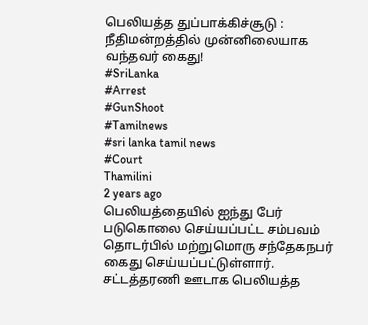பெலியத்த துப்பாக்கிச்சூடு : நீதிமன்றத்தில் முன்னிலையாக வந்தவர் கைது!
#SriLanka
#Arrest
#GunShoot
#Tamilnews
#sri lanka tamil news
#Court
Thamilini
2 years ago
பெலியத்தையில் ஐந்து பேர் படுகொலை செய்யப்பட்ட சம்பவம் தொடர்பில் மற்றுமொரு சந்தேகநபர் கைது செய்யப்பட்டுள்ளார்.
சட்டத்தரணி ஊடாக பெலியத்த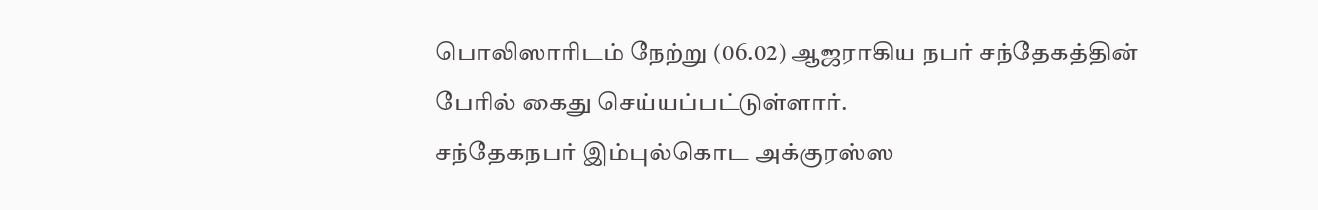பொலிஸாரிடம் நேற்று (06.02) ஆஜராகிய நபர் சந்தேகத்தின் பேரில் கைது செய்யப்பட்டுள்ளார்.
சந்தேகநபர் இம்புல்கொட அக்குரஸ்ஸ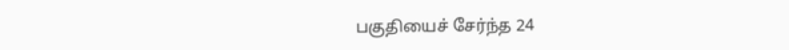பகுதியைச் சேர்ந்த 24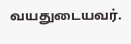வயதுடையவர்.